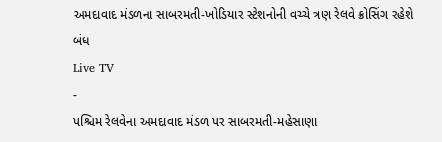અમદાવાદ મંડળના સાબરમતી-ખોડિયાર સ્ટેશનોની વચ્ચે ત્રણ રેલવે ક્રોસિંગ રહેશે બંધ
Live TV
-
પશ્ચિમ રેલવેના અમદાવાદ મંડળ પર સાબરમતી-મહેસાણા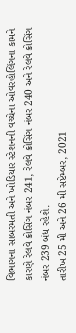વિભાગના સાબરમતી અને ખોડિયાર સ્ટેશનની વચ્ચેના ઓવરહોલિંગના કામને કારણે રેલવે ક્રોસિંગ નંબર 241, રેલવે ક્રોસિંગ નંબર 240 અને રેલવે ક્રોસિંગ નંબર 239 બંધ રહેશે.
તારીખ 25 મી અને 26 મી સપ્ટેમ્બર, 2021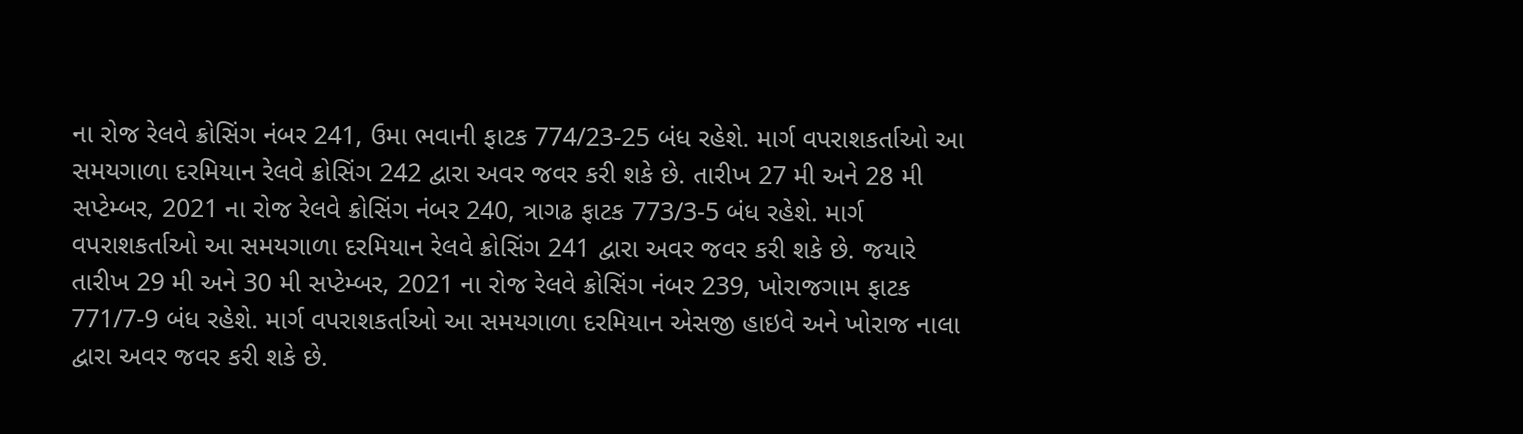ના રોજ રેલવે ક્રોસિંગ નંબર 241, ઉમા ભવાની ફાટક 774/23-25 બંધ રહેશે. માર્ગ વપરાશકર્તાઓ આ સમયગાળા દરમિયાન રેલવે ક્રોસિંગ 242 દ્વારા અવર જવર કરી શકે છે. તારીખ 27 મી અને 28 મી સપ્ટેમ્બર, 2021 ના રોજ રેલવે ક્રોસિંગ નંબર 240, ત્રાગઢ ફાટક 773/3-5 બંધ રહેશે. માર્ગ વપરાશકર્તાઓ આ સમયગાળા દરમિયાન રેલવે ક્રોસિંગ 241 દ્વારા અવર જવર કરી શકે છે. જયારે તારીખ 29 મી અને 30 મી સપ્ટેમ્બર, 2021 ના રોજ રેલવે ક્રોસિંગ નંબર 239, ખોરાજગામ ફાટક 771/7-9 બંધ રહેશે. માર્ગ વપરાશકર્તાઓ આ સમયગાળા દરમિયાન એસજી હાઇવે અને ખોરાજ નાલા દ્વારા અવર જવર કરી શકે છે.